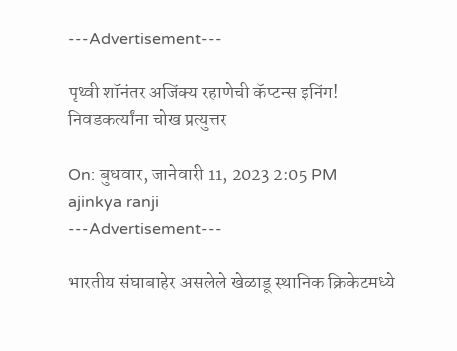---Advertisement---

पृथ्वी शॉनंतर अजिंक्य रहाणेची कॅप्टन्स इनिंग! निवडकर्त्यांना चोख प्रत्युत्तर

On: बुधवार, जानेवारी 11, 2023 2:05 PM
ajinkya ranji
---Advertisement---

भारतीय संघाबाहेर असलेले खेळाडू स्थानिक क्रिकेटमध्ये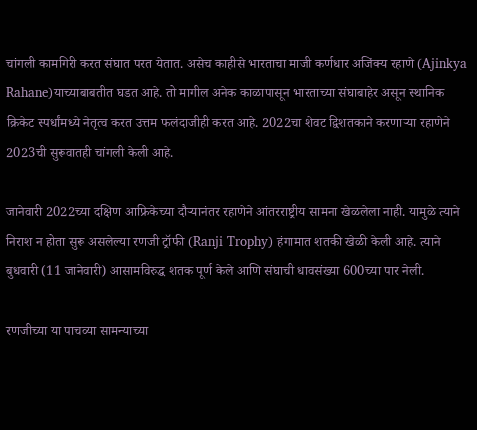चांगली कामगिरी करत संघात परत येतात. असेच काहीसे भारताचा माजी कर्णधार अजिंक्य रहाणे (Ajinkya Rahane)याच्याबाबतीत घडत आहे. तो मागील अनेक काळापासून भारताच्या संघाबाहेर असून स्थानिक क्रिकेट स्पर्धांमध्ये नेतृत्व करत उत्तम फलंदाजीही करत आहे. 2022चा शेवट द्विशतकाने करणाऱ्या रहाणेने 2023ची सुरूवातही चांगली केली आहे.

जानेवारी 2022च्या दक्षिण आफ्रिकेच्या दौऱ्यानंतर रहाणेने आंतरराष्ट्रीय सामना खेळलेला नाही. यामुळे त्याने निराश न होता सुरू असलेल्या रणजी ट्रॉफी (Ranji Trophy) हंगामात शतकी खेळी केली आहे. त्याने बुधवारी (11 जानेवारी) आसामविरुद्ध शतक पूर्ण केले आणि संघाची धावसंख्या 600च्या पार नेली.

रणजीच्या या पाचव्या सामन्याच्या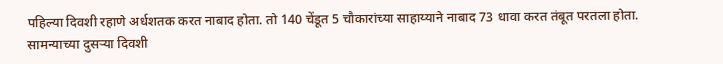पहिल्या दिवशी रहाणे अर्धशतक करत नाबाद होता. तो 140 चेंडूत 5 चौकारांच्या साहाय्याने नाबाद 73 धावा करत तंबूत परतला होता. सामन्याच्या दुसऱ्या दिवशी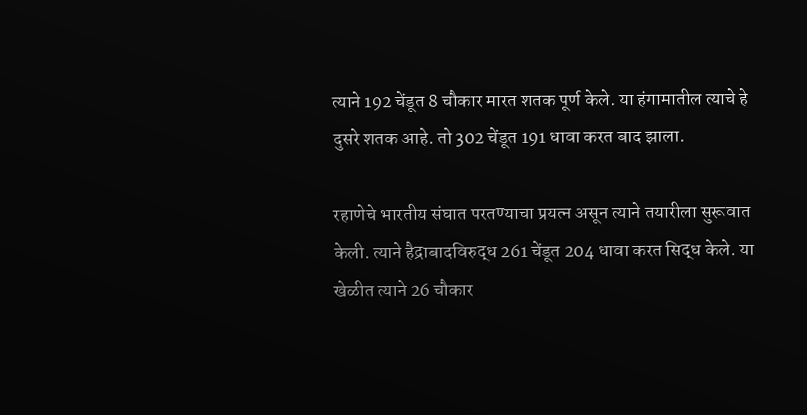त्याने 192 चेंडूत 8 चौकार मारत शतक पूर्ण केले. या हंगामातील त्याचे हे दुसरे शतक आहे. तो 302 चेंडूत 191 धावा करत बाद झाला.

रहाणेचे भारतीय संघात परतण्याचा प्रयत्न असून त्याने तयारीला सुरूवात केली. त्याने हैद्राबादविरुद्ध 261 चेंडूत 204 धावा करत सिद्ध केले. या खेळीत त्याने 26 चौकार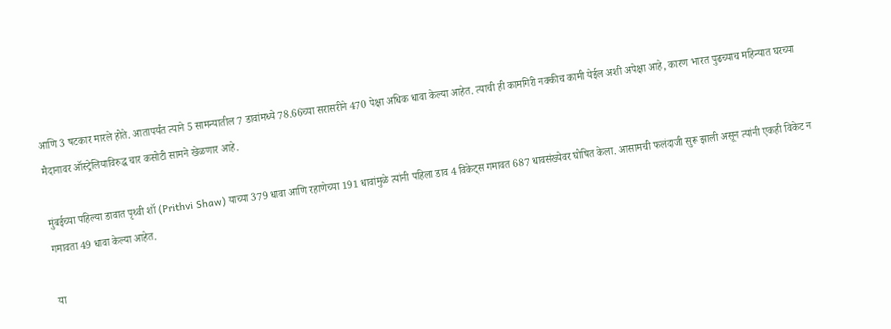आणि 3 षटकार मारले होते. आतापर्यंत त्याने 5 सामन्यातील 7 डावांमध्ये 78.66च्या सरासरीने 470 पेक्षा अधिक धावा केल्या आहेत. त्याची ही कामगिरी नक्कीच कामी येईल अशी अपेक्षा आहे, कारण भारत पुढच्याच महिन्यात घरच्या मैदानावर ऑस्ट्रेलियाविरुद्ध चार कसोटी सामने खेळणार आहे.

मुंबईच्या पहिल्या डावात पृथ्वी शॉ (Prithvi Shaw) याच्या 379 धावा आणि रहाणेच्या 191 धावांमुळे त्यांनी पहिला डाव 4 विकेट्स गमावत 687 धावसंख्येवर घोषित केला. आसामची फलंदाजी सुरू झाली असून त्यांनी एकही विकेट न गमावता 49 धावा केल्या आहेत.

या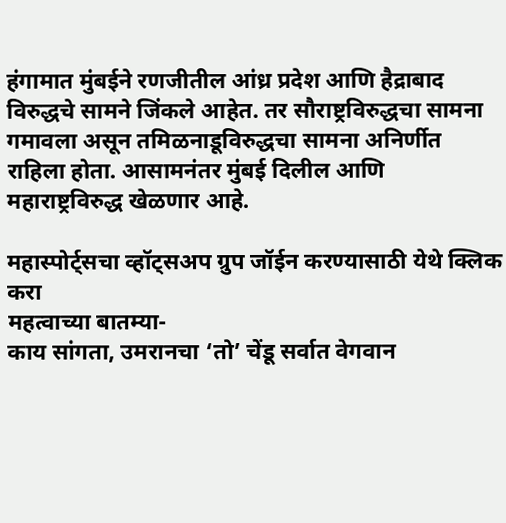हंगामात मुंबईने रणजीतील आंध्र प्रदेश आणि हैद्राबाद विरुद्धचे सामने जिंकले आहेत. तर सौराष्ट्रविरुद्धचा सामना गमावला असून तमिळनाडूविरुद्धचा सामना अनिर्णीत राहिला होता. आसामनंतर मुंबई दिलील आणि महाराष्ट्रविरुद्ध खेळणार आहे.

महास्पोर्ट्सचा व्हॉट्सअप ग्रुप जॉईन करण्यासाठी येथे क्लिक करा
महत्वाच्या बातम्या-
काय सांगता, उमरानचा ‘तो’ चेंडू सर्वात वेगवान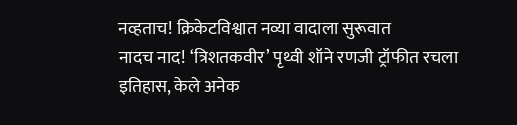नव्हताच! क्रिकेटविश्वात नव्या वादाला सुरूवात
नादच नाद! ‘त्रिशतकवीर’ पृथ्वी शॉने रणजी ट्रॉफीत रचला इतिहास, केले अनेक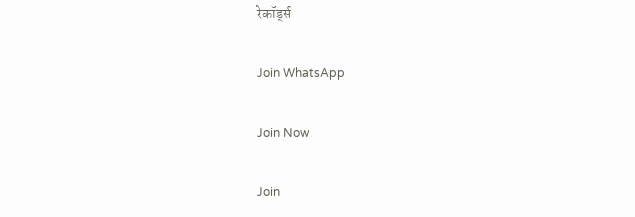रेकॉर्ड्स

Join WhatsApp

Join Now

Join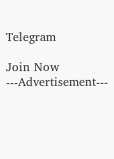Telegram

Join Now
---Advertisement---